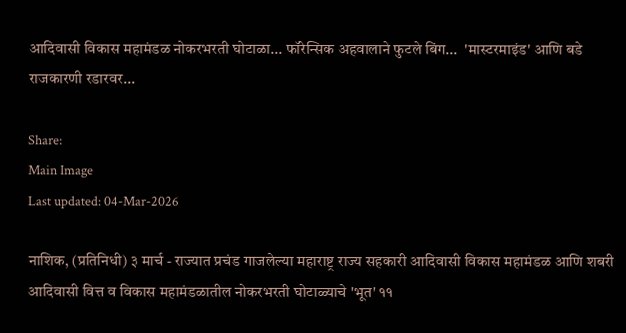आदिवासी विकास महामंडळ नोकरभरती घोटाळा... फॉरेन्सिक अहवालाने फुटले बिंग...  'मास्टरमाइंड' आणि बडे राजकारणी रडारवर...

Share:
Main Image
Last updated: 04-Mar-2026

नाशिक, (प्रतिनिधी) ३ मार्च - राज्यात प्रचंड गाजलेल्या महाराष्ट्र राज्य सहकारी आदिवासी विकास महामंडळ आणि शबरी आदिवासी वित्त व विकास महामंडळातील नोकरभरती घोटाळ्याचे 'भूत' ११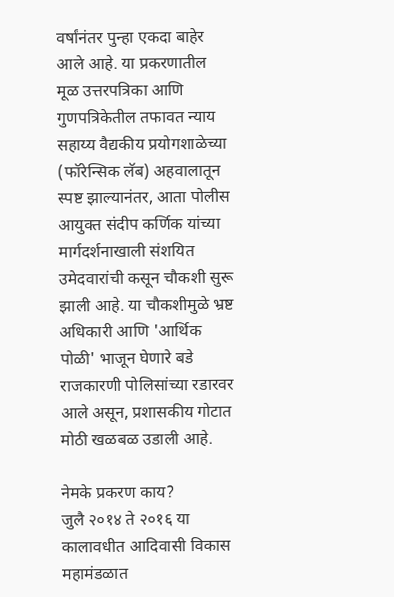वर्षांनंतर पुन्हा एकदा बाहेर आले आहे. या प्रकरणातील मूळ उत्तरपत्रिका आणि गुणपत्रिकेतील तफावत न्याय सहाय्य वैद्यकीय प्रयोगशाळेच्या (फॉरेन्सिक लॅब) अहवालातून स्पष्ट झाल्यानंतर, आता पोलीस आयुक्त संदीप कर्णिक यांच्या मार्गदर्शनाखाली संशयित उमेदवारांची कसून चौकशी सुरू झाली आहे. या चौकशीमुळे भ्रष्ट अधिकारी आणि 'आर्थिक पोळी' भाजून घेणारे बडे राजकारणी पोलिसांच्या रडारवर आले असून, प्रशासकीय गोटात मोठी खळबळ उडाली आहे.

नेमके प्रकरण काय?
जुलै २०१४ ते २०१६ या कालावधीत आदिवासी विकास महामंडळात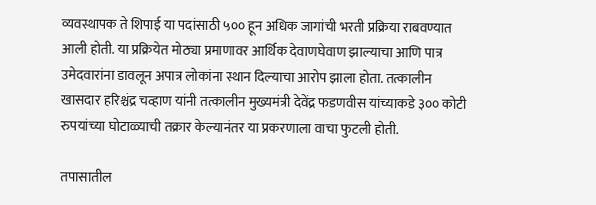व्यवस्थापक ते शिपाई या पदांसाठी ५०० हून अधिक जागांची भरती प्रक्रिया राबवण्यात आली होती. या प्रक्रियेत मोठ्या प्रमाणावर आर्थिक देवाणघेवाण झाल्याचा आणि पात्र उमेदवारांना डावलून अपात्र लोकांना स्थान दिल्याचा आरोप झाला होता. तत्कालीन खासदार हरिश्चंद्र चव्हाण यांनी तत्कालीन मुख्यमंत्री देवेंद्र फडणवीस यांच्याकडे ३०० कोटी रुपयांच्या घोटाळ्याची तक्रार केल्यानंतर या प्रकरणाला वाचा फुटली होती.

तपासातील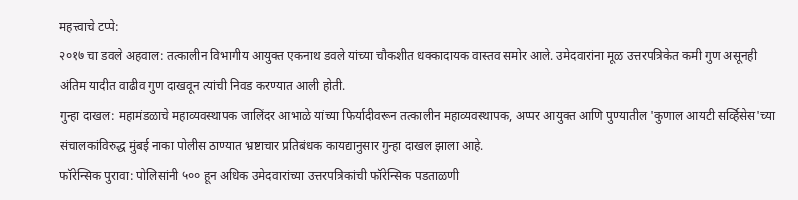महत्त्वाचे टप्पे:
२०१७ चा डवले अहवाल: तत्कालीन विभागीय आयुक्त एकनाथ डवले यांच्या चौकशीत धक्कादायक वास्तव समोर आले. उमेदवारांना मूळ उत्तरपत्रिकेत कमी गुण असूनही अंतिम यादीत वाढीव गुण दाखवून त्यांची निवड करण्यात आली होती.
गुन्हा दाखल: महामंडळाचे महाव्यवस्थापक जालिंदर आभाळे यांच्या फिर्यादीवरून तत्कालीन महाव्यवस्थापक, अप्पर आयुक्त आणि पुण्यातील 'कुणाल आयटी सर्व्हिसेस'च्या संचालकांविरुद्ध मुंबई नाका पोलीस ठाण्यात भ्रष्टाचार प्रतिबंधक कायद्यानुसार गुन्हा दाखल झाला आहे.
फॉरेन्सिक पुरावा: पोलिसांनी ५०० हून अधिक उमेदवारांच्या उत्तरपत्रिकांची फॉरेन्सिक पडताळणी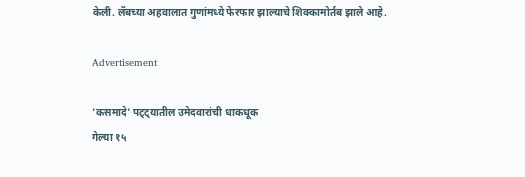केली. लॅबच्या अहवालात गुणांमध्ये फेरफार झाल्याचे शिक्कामोर्तब झाले आहे.

Advertisement

'कसमादे' पट्ट्यातील उमेदवारांची धाकधूक
गेल्या १५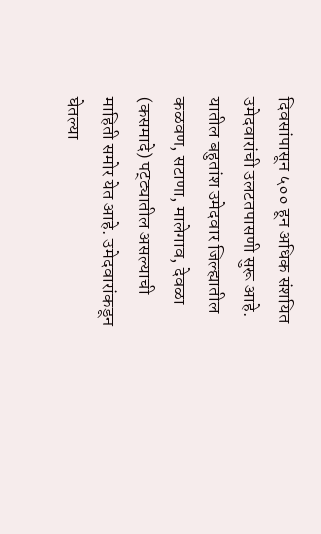दिवसांपासून ५०० हून अधिक संशयित उमेदवारांची उलटतपासणी सुरू आहे. यातील बहुतांश उमेदवार जिल्ह्यातील कळवण, सटाणा, मालेगाव, देवळा (कसमादे) पट्ट्यातील असल्याची माहिती समोर येत आहे. उमेदवारांकडून घेतल्या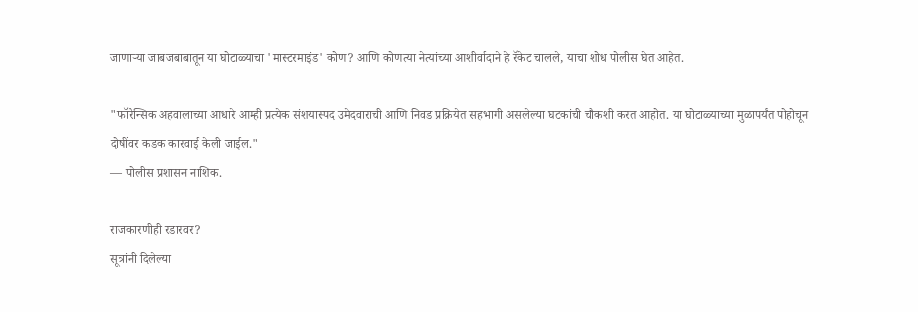जाणाऱ्या जाबजबाबातून या घोटाळ्याचा 'मास्टरमाइंड' कोण? आणि कोणत्या नेत्यांच्या आशीर्वादाने हे रॅकेट चालले, याचा शोध पोलीस घेत आहेत.

"फॉरेन्सिक अहवालाच्या आधारे आम्ही प्रत्येक संशयास्पद उमेदवाराची आणि निवड प्रक्रियेत सहभागी असलेल्या घटकांची चौकशी करत आहोत. या घोटाळ्याच्या मुळापर्यंत पोहोचून दोषींवर कडक कारवाई केली जाईल."
— पोलीस प्रशासन नाशिक.

राजकारणीही रडारवर?
सूत्रांनी दिलेल्या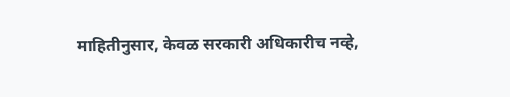माहितीनुसार, केवळ सरकारी अधिकारीच नव्हे,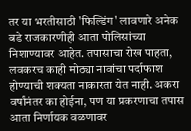तर या भरतीसाठी 'फिल्डिंग' लावणारे अनेक बडे राजकारणीही आता पोलिसांच्या निशाण्यावर आहेत. तपासाचा रोख पाहता, लवकरच काही मोठ्या नावांचा पर्दाफाश होण्याची शक्यता नाकारता येत नाही. अकरा वर्षांनंतर का होईना, पण या प्रकरणाचा तपास आता निर्णायक वळणावर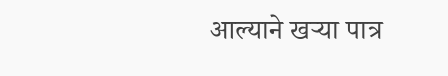आल्याने खऱ्या पात्र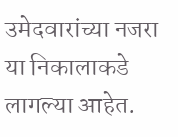उमेदवारांच्या नजरा या निकालाकडे लागल्या आहेत.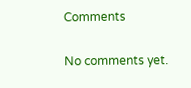Comments

No comments yet.